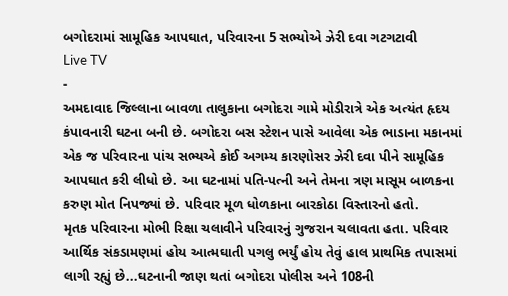બગોદરામાં સામૂહિક આપઘાત, પરિવારના 5 સભ્યોએ ઝેરી દવા ગટગટાવી
Live TV
-
અમદાવાદ જિલ્લાના બાવળા તાલુકાના બગોદરા ગામે મોડીરાત્રે એક અત્યંત હૃદય કંપાવનારી ઘટના બની છે. બગોદરા બસ સ્ટેશન પાસે આવેલા એક ભાડાના મકાનમાં એક જ પરિવારના પાંચ સભ્યએ કોઈ અગમ્ય કારણોસર ઝેરી દવા પીને સામૂહિક આપઘાત કરી લીધો છે. આ ઘટનામાં પતિ-પત્ની અને તેમના ત્રણ માસૂમ બાળકના કરુણ મોત નિપજ્યાં છે. પરિવાર મૂળ ધોળકાના બારકોઠા વિસ્તારનો હતો.
મૃતક પરિવારના મોભી રિક્ષા ચલાવીને પરિવારનું ગુજરાન ચલાવતા હતા. પરિવાર આર્થિક સંકડામણમાં હોય આત્મઘાતી પગલુ ભર્યું હોય તેવું હાલ પ્રાથમિક તપાસમાં લાગી રહ્યું છે...ઘટનાની જાણ થતાં બગોદરા પોલીસ અને 108ની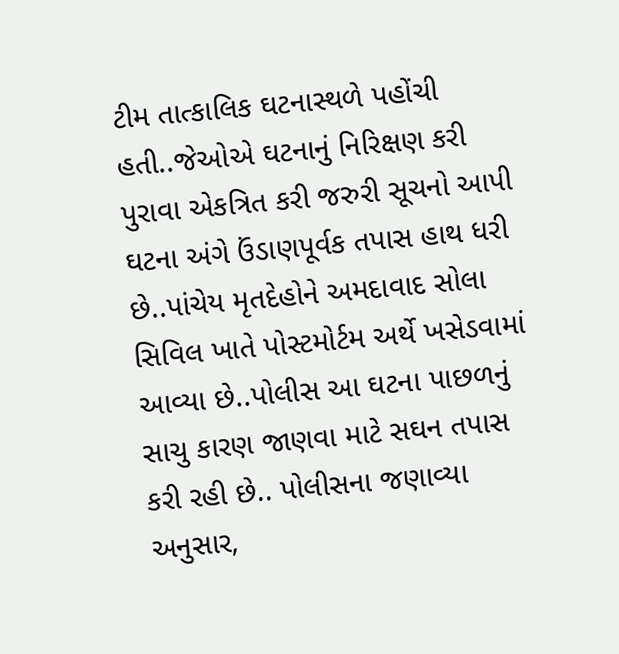ટીમ તાત્કાલિક ઘટનાસ્થળે પહોંચી હતી..જેઓએ ઘટનાનું નિરિક્ષણ કરી પુરાવા એકત્રિત કરી જરુરી સૂચનો આપી ઘટના અંગે ઉંડાણપૂર્વક તપાસ હાથ ધરી છે..પાંચેય મૃતદેહોને અમદાવાદ સોલા સિવિલ ખાતે પોસ્ટમોર્ટમ અર્થે ખસેડવામાં આવ્યા છે..પોલીસ આ ઘટના પાછળનું સાચુ કારણ જાણવા માટે સઘન તપાસ કરી રહી છે.. પોલીસના જણાવ્યા અનુસાર,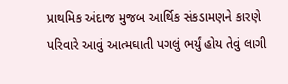પ્રાથમિક અંદાજ મુજબ આર્થિક સંકડામણને કારણે પરિવારે આવું આત્મઘાતી પગલું ભર્યું હોય તેવું લાગી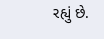રહ્યું છે.